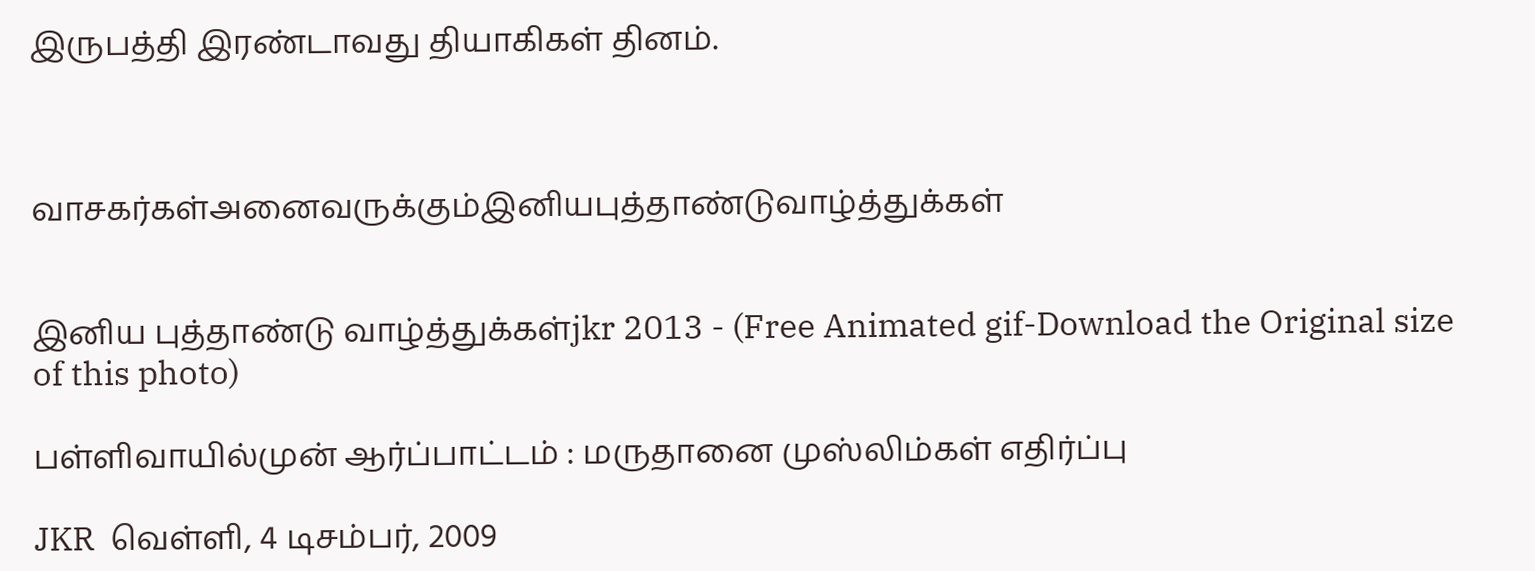இருபத்தி இரண்டாவது தியாகிகள் தினம்.



வாசகர்கள்அனைவருக்கும்இனியபுத்தாண்டுவாழ்த்துக்கள்


இனிய புத்தாண்டு வாழ்த்துக்கள்jkr 2013 - (Free Animated gif-Download the Original size of this photo)

பள்ளிவாயில்முன் ஆர்ப்பாட்டம் : மருதானை முஸ்லிம்கள் எதிர்ப்பு

JKR  வெள்ளி, 4 டிசம்பர், 2009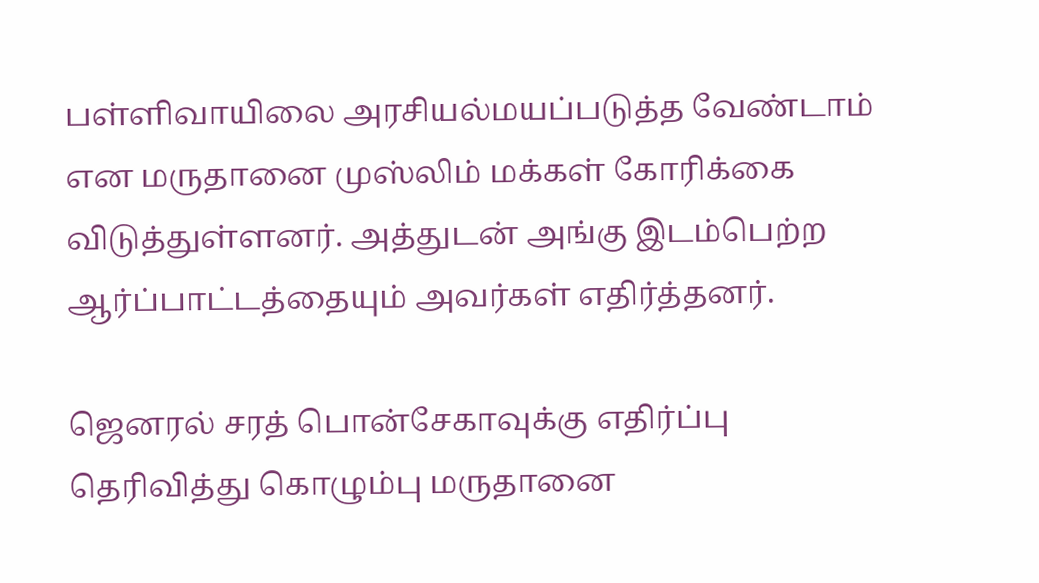பள்ளிவாயிலை அரசியல்மயப்படுத்த வேண்டாம் என மருதானை முஸ்லிம் மக்கள் கோரிக்கை விடுத்துள்ளனர். அத்துடன் அங்கு இடம்பெற்ற ஆர்ப்பாட்டத்தையும் அவர்கள் எதிர்த்தனர்.

ஜெனரல் சரத் பொன்சேகாவுக்கு எதிர்ப்பு தெரிவித்து கொழும்பு மருதானை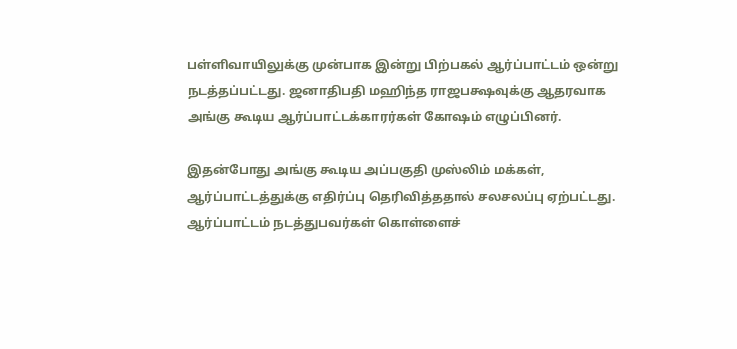பள்ளிவாயிலுக்கு முன்பாக இன்று பிற்பகல் ஆர்ப்பாட்டம் ஒன்று நடத்தப்பட்டது. ஜனாதிபதி மஹிந்த ராஜபக்ஷவுக்கு ஆதரவாக அங்கு கூடிய ஆர்ப்பாட்டக்காரர்கள் கோஷம் எழுப்பினர்.

இதன்போது அங்கு கூடிய அப்பகுதி முஸ்லிம் மக்கள், ஆர்ப்பாட்டத்துக்கு எதிர்ப்பு தெரிவித்ததால் சலசலப்பு ஏற்பட்டது. ஆர்ப்பாட்டம் நடத்துபவர்கள் கொள்ளைச்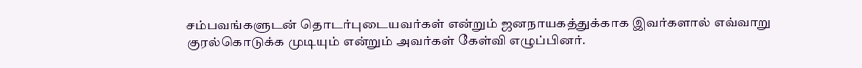சம்பவங்களுடன் தொடர்புடையவர்கள் என்றும் ஜனநாயகத்துக்காக இவர்களால் எவ்வாறு குரல்கொடுக்க முடியும் என்றும் அவர்கள் கேள்வி எழுப்பினர்.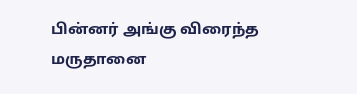பின்னர் அங்கு விரைந்த மருதானை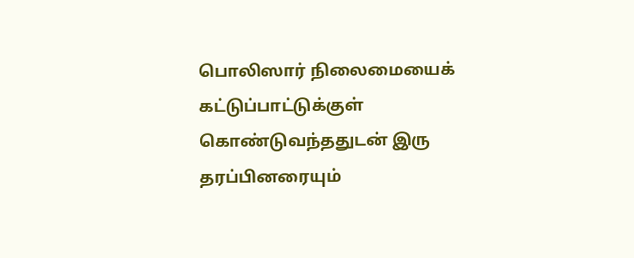பொலிஸார் நிலைமையைக் கட்டுப்பாட்டுக்குள் கொண்டுவந்ததுடன் இரு தரப்பினரையும்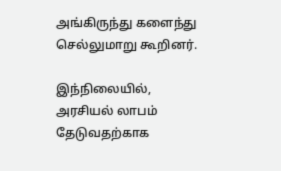அங்கிருந்து களைந்து செல்லுமாறு கூறினர்.

இந்நிலையில், அரசியல் லாபம் தேடுவதற்காக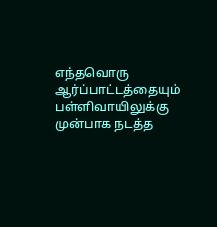எந்தவொரு ஆர்ப்பாட்டத்தையும் பள்ளிவாயிலுக்கு முன்பாக நடத்த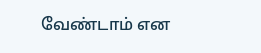வேண்டாம் என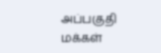அப்பகுதி மக்கள்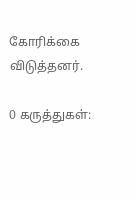கோரிக்கை விடுத்தனர்.

0 கருத்துகள்: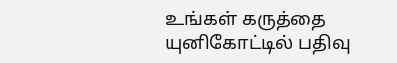உங்கள் கருத்தை யுனிகோட்டில் பதிவு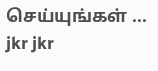செய்யுங்கள் ...
jkr jkr